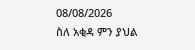08/08/2026
ስለ አቂዳ ምን ያህል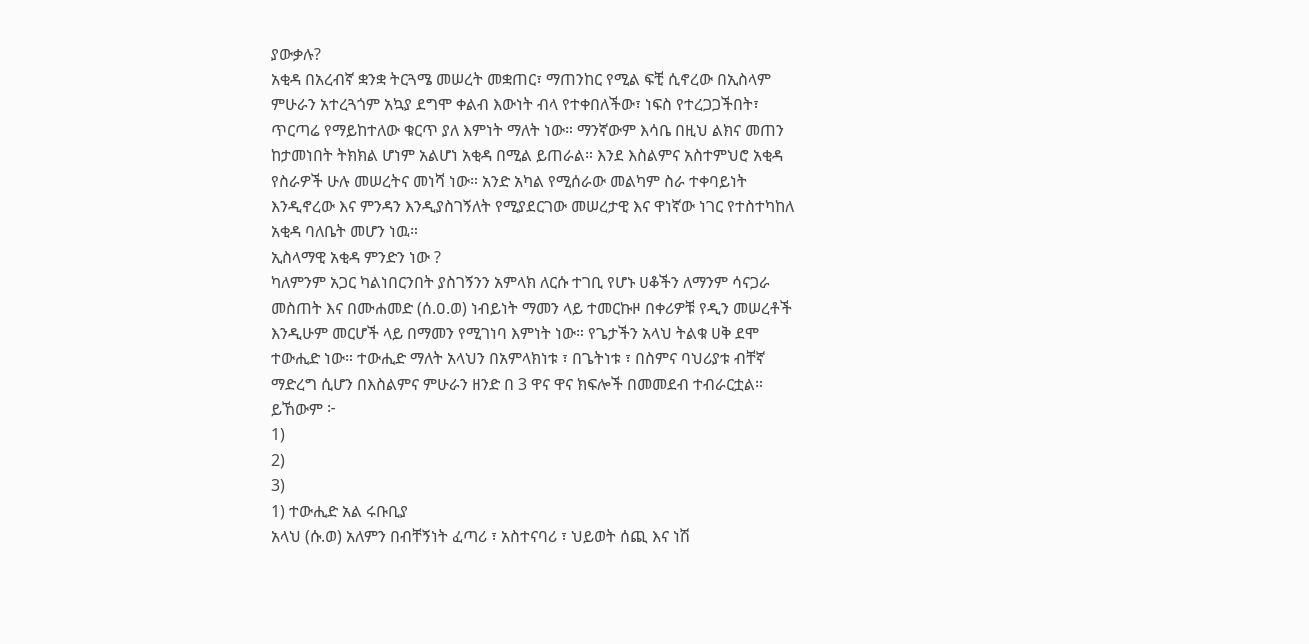ያውቃሉ?
አቂዳ በአረብኛ ቋንቋ ትርጓሜ መሠረት መቋጠር፣ ማጠንከር የሚል ፍቺ ሲኖረው በኢስላም ምሁራን አተረጓጎም አኳያ ደግሞ ቀልብ እውነት ብላ የተቀበለችው፣ ነፍስ የተረጋጋችበት፣ ጥርጣሬ የማይከተለው ቁርጥ ያለ እምነት ማለት ነው። ማንኛውም እሳቤ በዚህ ልክና መጠን ከታመነበት ትክክል ሆነም አልሆነ አቂዳ በሚል ይጠራል። እንደ እስልምና አስተምህሮ አቂዳ የስራዎች ሁሉ መሠረትና መነሻ ነው። አንድ አካል የሚሰራው መልካም ስራ ተቀባይነት እንዲኖረው እና ምንዳን እንዲያስገኝለት የሚያደርገው መሠረታዊ እና ዋነኛው ነገር የተስተካከለ አቂዳ ባለቤት መሆን ነዉ።
ኢስላማዊ አቂዳ ምንድን ነው ?
ካለምንም አጋር ካልነበርንበት ያስገኝንን አምላክ ለርሱ ተገቢ የሆኑ ሀቆችን ለማንም ሳናጋራ መስጠት እና በሙሐመድ (ሰ.ዐ.ወ) ነብይነት ማመን ላይ ተመርኩዞ በቀሪዎቹ የዲን መሠረቶች እንዲሁም መርሆች ላይ በማመን የሚገነባ እምነት ነው። የጌታችን አላህ ትልቁ ሀቅ ደሞ ተውሒድ ነው። ተውሒድ ማለት አላህን በአምላክነቱ ፣ በጌትነቱ ፣ በስምና ባህሪያቱ ብቸኛ ማድረግ ሲሆን በእስልምና ምሁራን ዘንድ በ 3 ዋና ዋና ክፍሎች በመመደብ ተብራርቷል። ይኸውም ፦
1)
2)
3)
1) ተውሒድ አል ሩቡቢያ
አላህ (ሱ.ወ) አለምን በብቸኝነት ፈጣሪ ፣ አስተናባሪ ፣ ህይወት ሰጪ እና ነሽ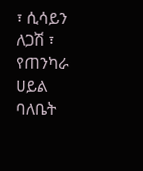፣ ሲሳይን ለጋሽ ፣ የጠንካራ ሀይል ባለቤት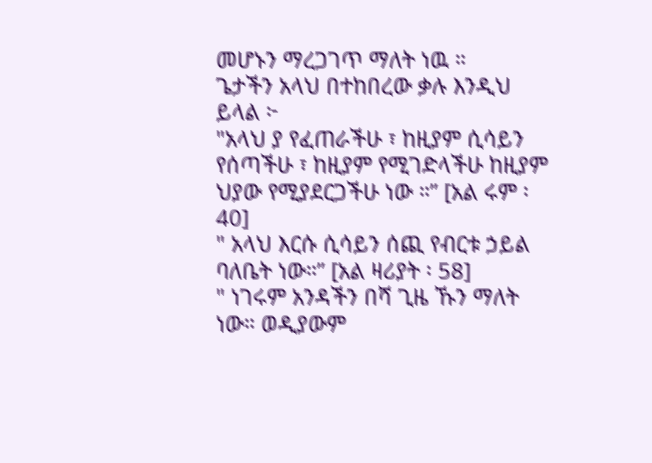መሆኑን ማረጋገጥ ማለት ነዉ ።
ጌታችን አላህ በተከበረው ቃሉ እንዲህ ይላል ፦
"አላህ ያ የፈጠራችሁ ፣ ከዚያም ሲሳይን የሰጣችሁ ፣ ከዚያም የሚገድላችሁ ከዚያም ህያው የሚያደርጋችሁ ነው ።” [አል ሩም ፡40]
" አላህ እርሱ ሲሳይን ሰጪ የብርቱ ኃይል ባለቤት ነው።” [አል ዛሪያት ፡ 58]
" ነገሩም አንዳችን በሻ ጊዜ ኹን ማለት ነው። ወዲያውም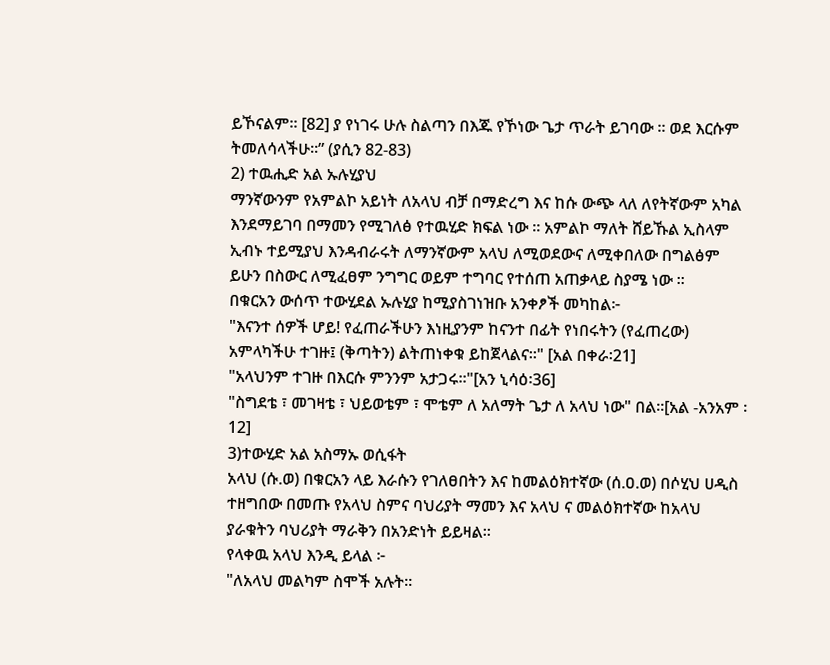ይኾናልም። [82] ያ የነገሩ ሁሉ ስልጣን በእጁ የኾነው ጌታ ጥራት ይገባው ። ወደ እርሱም ትመለሳላችሁ።” (ያሲን 82-83)
2) ተዉሒድ አል ኡሉሂያህ
ማንኛውንም የአምልኮ አይነት ለአላህ ብቻ በማድረግ እና ከሱ ውጭ ላለ ለየትኛውም አካል እንደማይገባ በማመን የሚገለፅ የተዉሂድ ክፍል ነው ። አምልኮ ማለት ሸይኹል ኢስላም ኢብኑ ተይሚያህ እንዳብራሩት ለማንኛውም አላህ ለሚወደውና ለሚቀበለው በግልፅም ይሁን በስውር ለሚፈፀም ንግግር ወይም ተግባር የተሰጠ አጠቃላይ ስያሜ ነው ።
በቁርአን ውሰጥ ተውሂደል ኡሉሂያ ከሚያስገነዝቡ አንቀፆች መካከል፦
"እናንተ ሰዎች ሆይ! የፈጠራችሁን እነዚያንም ከናንተ በፊት የነበሩትን (የፈጠረው) አምላካችሁ ተገዙ፤ (ቅጣትን) ልትጠነቀቁ ይከጀላልና።" [አል በቀራ፡21]
"አላህንም ተገዙ በእርሱ ምንንም አታጋሩ።"[አን ኒሳዕ፡36]
"ስግደቴ ፣ መገዛቴ ፣ ህይወቴም ፣ ሞቴም ለ አለማት ጌታ ለ አላህ ነው" በል።[አል -አንአም ፡12]
3)ተውሂድ አል አስማኡ ወሲፋት
አላህ (ሱ.ወ) በቁርአን ላይ እራሱን የገለፀበትን እና ከመልዕክተኛው (ሰ.ዐ.ወ) በሶሂህ ሀዲስ ተዘግበው በመጡ የአላህ ስምና ባህሪያት ማመን እና አላህ ና መልዕክተኛው ከአላህ ያራቁትን ባህሪያት ማራቅን በአንድነት ይይዛል።
የላቀዉ አላህ እንዲ ይላል ፦
"ለአላህ መልካም ስሞች አሉት።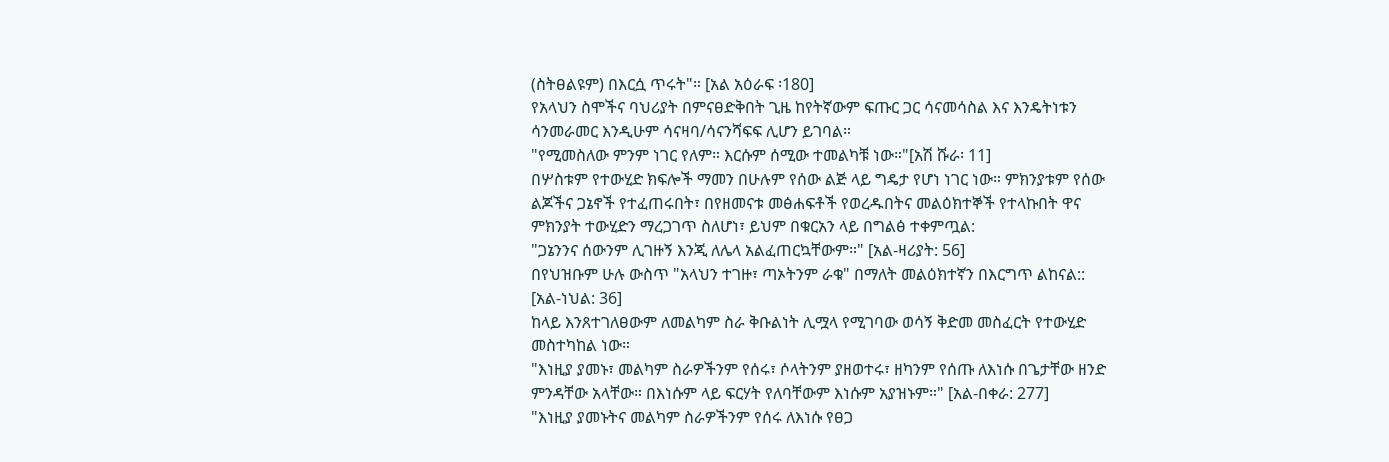(ስትፀልዩም) በእርሷ ጥሩት"። [አል አዕራፍ ፡180]
የአላህን ስሞችና ባህሪያት በምናፀድቅበት ጊዜ ከየትኛውም ፍጡር ጋር ሳናመሳስል እና እንዴትነቱን ሳንመራመር እንዲሁም ሳናዛባ/ሳናንሻፍፍ ሊሆን ይገባል።
"የሚመስለው ምንም ነገር የለም። እርሱም ሰሚው ተመልካቹ ነው።"[አሽ ሹራ፡ 11]
በሦስቱም የተውሂድ ክፍሎች ማመን በሁሉም የሰው ልጅ ላይ ግዴታ የሆነ ነገር ነው። ምክንያቱም የሰው ልጆችና ጋኔኖች የተፈጠሩበት፣ በየዘመናቱ መፅሐፍቶች የወረዱበትና መልዕክተኞች የተላኩበት ዋና ምክንያት ተውሂድን ማረጋገጥ ስለሆነ፣ ይህም በቁርአን ላይ በግልፅ ተቀምጧል:
"ጋኔንንና ሰውንም ሊገዙኝ እንጂ ለሌላ አልፈጠርኳቸውም።" [አል-ዛሪያት: 56]
በየህዝቡም ሁሉ ውስጥ "አላህን ተገዙ፣ ጣኦትንም ራቁ" በማለት መልዕክተኛን በእርግጥ ልከናል:: [አል-ነህል: 36]
ከላይ እንጸተገለፀውም ለመልካም ስራ ቅቡልነት ሊሟላ የሚገባው ወሳኝ ቅድመ መስፈርት የተውሂድ መስተካከል ነው።
"እነዚያ ያመኑ፣ መልካም ስራዎችንም የሰሩ፣ ሶላትንም ያዘወተሩ፣ ዘካንም የሰጡ ለእነሱ በጌታቸው ዘንድ ምንዳቸው አላቸው። በእነሱም ላይ ፍርሃት የለባቸውም እነሱም አያዝኑም።" [አል-በቀራ: 277]
"እነዚያ ያመኑትና መልካም ስራዎችንም የሰሩ ለእነሱ የፀጋ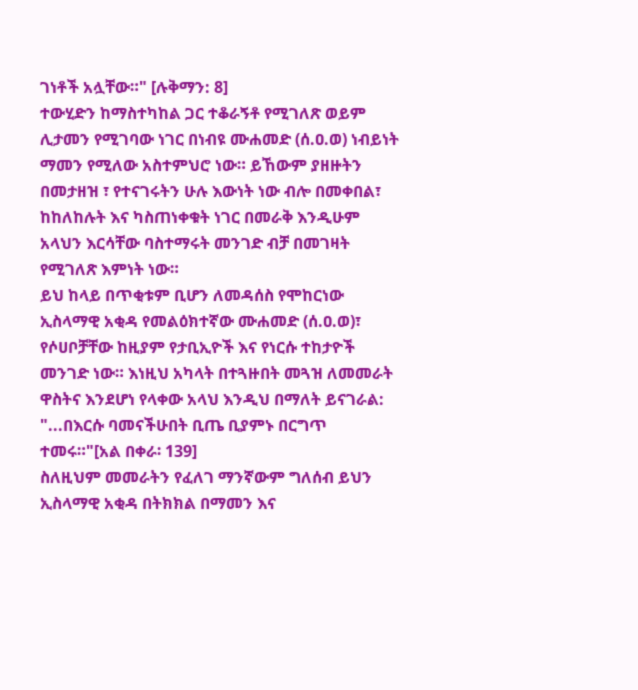ገነቶች አሏቸው።" [ሉቅማን: 8]
ተውሂድን ከማስተካከል ጋር ተቆራኝቶ የሚገለጽ ወይም ሊታመን የሚገባው ነገር በነብዩ ሙሐመድ (ሰ.ዐ.ወ) ነብይነት ማመን የሚለው አስተምህሮ ነው። ይኸውም ያዘዙትን በመታዘዝ ፣ የተናገሩትን ሁሉ እውነት ነው ብሎ በመቀበል፣ ከከለከሉት እና ካስጠነቀቁት ነገር በመራቅ እንዲሁም አላህን እርሳቸው ባስተማሩት መንገድ ብቻ በመገዛት የሚገለጽ እምነት ነው።
ይህ ከላይ በጥቂቱም ቢሆን ለመዳሰስ የሞከርነው ኢስላማዊ አቂዳ የመልዕክተኛው ሙሐመድ (ሰ.ዐ.ወ)፣ የሶሀቦቻቸው ከዚያም የታቢኢዮች እና የነርሱ ተከታዮች መንገድ ነው። እነዚህ አካላት በተጓዙበት መጓዝ ለመመራት ዋስትና እንደሆነ የላቀው አላህ እንዲህ በማለት ይናገራል:
"...በእርሱ ባመናችሁበት ቢጤ ቢያምኑ በርግጥ ተመሩ።"[አል በቀራ፡ 139]
ስለዚህም መመራትን የፈለገ ማንኛውም ግለሰብ ይህን ኢስላማዊ አቂዳ በትክክል በማመን እና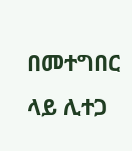በመተግበር ላይ ሊተጋ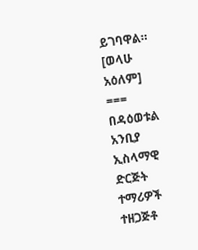ይገባዋል።
[ወላሁ አዕለም]
===
በዳዕወቱል አንቢያ ኢስላማዊ ድርጅት ተማሪዎች ተዘጋጅቶ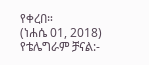የቀረበ።
(ነሐሴ 01, 2018)
የቴሌግራም ቻናል:-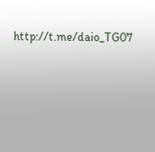http://t.me/daio_TG07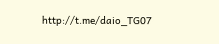http://t.me/daio_TG07